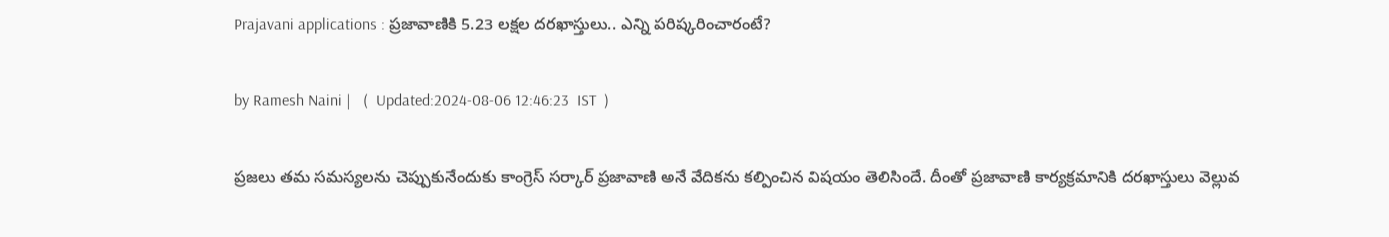Prajavani applications : ప్రజావాణికి 5.23 లక్షల దరఖాస్తులు.. ఎన్ని పరిష్కరించారంటే?

by Ramesh Naini |   (  Updated:2024-08-06 12:46:23  IST  )

ప్రజలు తమ సమస్యలను చెప్పుకునేందుకు కాంగ్రెస్ సర్కార్ ప్రజావాణి అనే వేదికను కల్పించిన విషయం తెలిసిందే. దీంతో ప్రజావాణి కార్యక్రమానికి దరఖాస్తులు వెల్లువ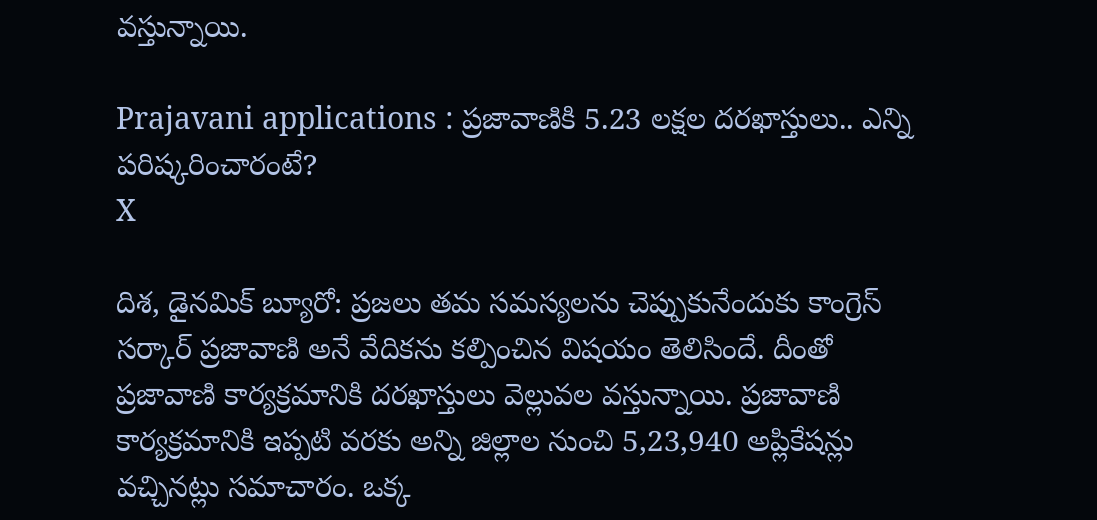వస్తున్నాయి.

Prajavani applications : ప్రజావాణికి 5.23 లక్షల దరఖాస్తులు.. ఎన్ని పరిష్కరించారంటే?
X

దిశ, డైనమిక్ బ్యూరో: ప్రజలు తమ సమస్యలను చెప్పుకునేందుకు కాంగ్రెస్ సర్కార్ ప్రజావాణి అనే వేదికను కల్పించిన విషయం తెలిసిందే. దీంతో ప్రజావాణి కార్యక్రమానికి దరఖాస్తులు వెల్లువల వస్తున్నాయి. ప్రజావాణి కార్యక్రమానికి ఇప్పటి వరకు అన్ని జిల్లాల నుంచి 5,23,940 అప్లికేషన్లు వచ్చినట్లు సమాచారం. ఒక్క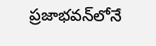ప్రజా‌భవన్‌లోనే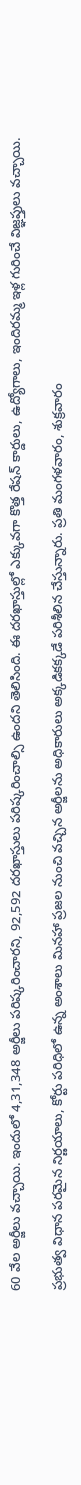60 వేల అర్జీలు వచ్చాయి. ఇందులో 4,31,348 అర్జీలు పరిష్కరించారని, 92,592 దరఖాస్తులు పరిష్కరించాల్సి ఉందని తెలిసింది. ఈ దరఖాస్తుల్లో ఎక్కువగా కొత్త రేషన్ కార్డులు, ఉద్యోగాలు, ఇందిరమ్మ ఇళ్ల గురించే విజ్ఞప్తులు వచ్చాయి.

ప్రభుత్వ విధాన పరమైన నిర్ణయాలు, కోర్టు పరిధిలో ఉన్న అంశాలు మినహా ప్రజల నుంచి వచ్చిన అర్జీలను అధికారులు అక్కడికక్కడే పరిశీలిన చేస్తున్నారు. ప్రతి మంగళవారం, శుక్రవారం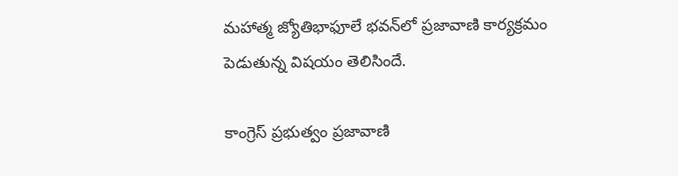మహాత్మ జ్యోతిభాఫూలే భవన్‌లో ప్రజావాణి కార్యక్రమం పెడుతున్న విషయం తెలిసిందే.

కాంగ్రెస్ ప్రభుత్వం ప్రజావాణి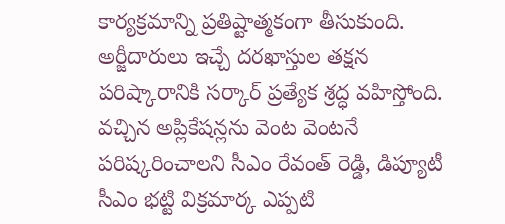కార్యక్రమాన్ని ప్రతిష్టాత్మకంగా తీసుకుంది. అర్జీదారులు ఇచ్చే దరఖాస్తుల తక్షన పరిష్కారానికి సర్కార్ ప్రత్యేక శ్రద్ధ వహిస్తోంది. వచ్చిన అప్లికేషన్లను వెంట వెంటనే పరిష్కరించాలని సీఎం రేవంత్ రెడ్డి, డిప్యూటీ సీఎం భట్టి విక్రమార్క ఎప్పటి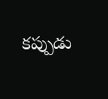కప్పుడు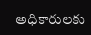అధికారులకు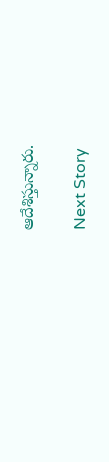ఆదేశిస్తున్నారు.

Next Story